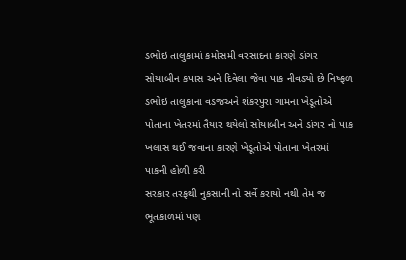ડભોઇ તાલુકામાં કમોસમી વરસાદના કારણે ડાંગર સોયાબીન કપાસ અને દિવેલા જેવા પાક નીવડ્યો છે નિષ્ફળ
ડભોઇ તાલુકાના વડજઅને શંકરપુરા ગામના ખેડૂતોએ પોતાના ખેતરમાં તૈયાર થયેલો સોયાબીન અને ડાંગર નો પાક ખલાસ થઈ જવાના કારણે ખેડૂતોએ પોતાના ખેતરમાં પાકની હોળી કરી
સરકાર તરફથી નુકસાની નો સર્વે કરાયો નથી તેમ જ ભૂતકાળમાં પણ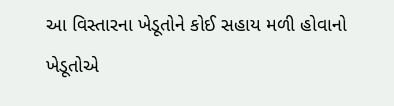આ વિસ્તારના ખેડૂતોને કોઈ સહાય મળી હોવાનો ખેડૂતોએ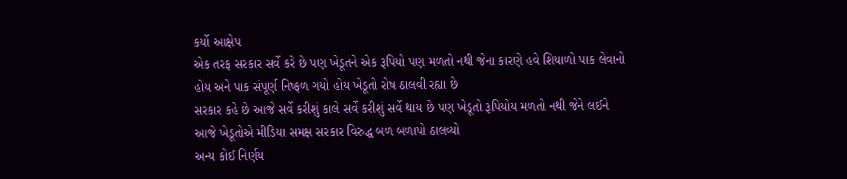કર્યો આક્ષેપ
એક તરફ સરકાર સર્વે કરે છે પણ ખેડૂતને એક રૂપિયો પણ મળતો નથી જેના કારણે હવે શિયાળો પાક લેવાનો હોય અને પાક સંપૂર્ણ નિષ્ફળ ગયો હોય ખેડૂતો રોષ ઠાલવી રહ્યા છે
સરકાર કહે છે આજે સર્વે કરીશું કાલે સર્વે કરીશું સર્વે થાય છે પણ ખેડૂતો રૂપિયોય મળતો નથી જેને લઈને આજે ખેડૂતોએ મીડિયા સમક્ષ સરકાર વિરુદ્ધ બળ બળાપો ઠાલવ્યો
અન્ય કોઈ નિર્ણય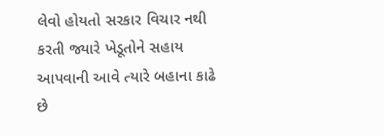લેવો હોયતો સરકાર વિચાર નથી કરતી જ્યારે ખેડૂતોને સહાય આપવાની આવે ત્યારે બહાના કાઢે છે